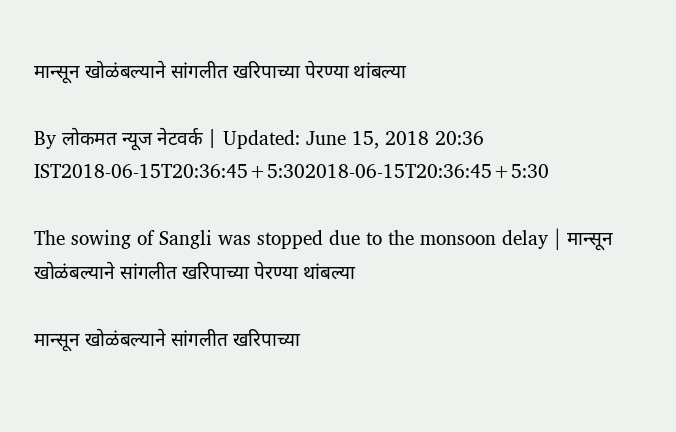मान्सून खोळंबल्याने सांगलीत खरिपाच्या पेरण्या थांबल्या

By लोकमत न्यूज नेटवर्क | Updated: June 15, 2018 20:36 IST2018-06-15T20:36:45+5:302018-06-15T20:36:45+5:30

The sowing of Sangli was stopped due to the monsoon delay | मान्सून खोळंबल्याने सांगलीत खरिपाच्या पेरण्या थांबल्या

मान्सून खोळंबल्याने सांगलीत खरिपाच्या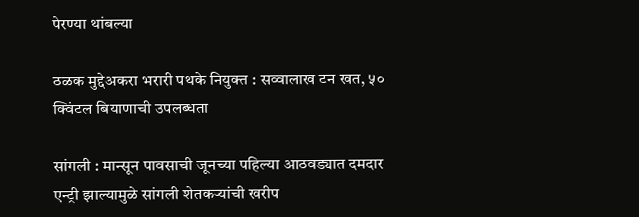पेरण्या थांबल्या

ठळक मुद्देअकरा भरारी पथके नियुक्त : सव्वालाख टन खत, ५० क्विंटल बियाणाची उपलब्धता

सांगली : मान्सून पावसाची जूनच्या पहिल्या आठवड्यात दमदार एन्ट्री झाल्यामुळे सांगली शेतकऱ्यांची खरीप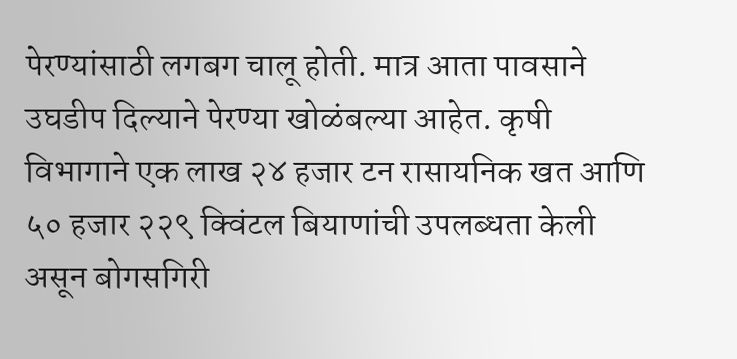पेरण्यांसाठी लगबग चालू होती. मात्र आता पावसाने उघडीप दिल्याने पेरण्या खोळंबल्या आहेत. कृषी विभागाने एक लाख २४ हजार टन रासायनिक खत आणि ५० हजार २२९ क्विंटल बियाणांची उपलब्धता केली असून बोगसगिरी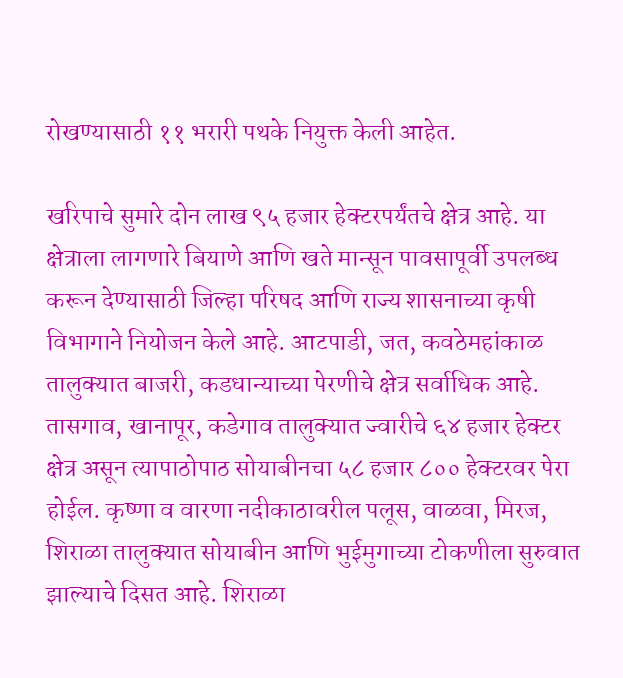रोखण्यासाठी ११ भरारी पथके नियुक्त केली आहेत.

खरिपाचे सुमारे दोन लाख ९५ हजार हेक्टरपर्यंतचे क्षेत्र आहे. या क्षेत्राला लागणारे बियाणे आणि खते मान्सून पावसापूर्वी उपलब्ध करून देण्यासाठी जिल्हा परिषद आणि राज्य शासनाच्या कृषी विभागाने नियोजन केले आहे. आटपाडी, जत, कवठेमहांकाळ तालुक्यात बाजरी, कडधान्याच्या पेरणीचे क्षेत्र सर्वाधिक आहे. तासगाव, खानापूर, कडेगाव तालुक्यात ज्वारीचे ६४ हजार हेक्टर क्षेत्र असून त्यापाठोपाठ सोयाबीनचा ५८ हजार ८०० हेक्टरवर पेरा होईल. कृष्णा व वारणा नदीकाठावरील पलूस, वाळवा, मिरज, शिराळा तालुक्यात सोयाबीन आणि भुईमुगाच्या टोकणीला सुरुवात झाल्याचे दिसत आहे. शिराळा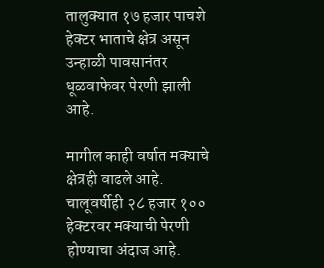तालुक्यात १७ हजार पाचशे हेक्टर भाताचे क्षेत्र असून उन्हाळी पावसानंतर धूळवाफेवर पेरणी झाली आहे.

मागील काही वर्षात मक्याचे क्षेत्रही वाढले आहे. चालूवर्षीही २८ हजार १०० हेक्टरवर मक्याची पेरणी होण्याचा अंदाज आहे.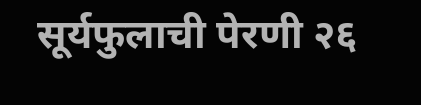सूर्यफुलाची पेरणी २६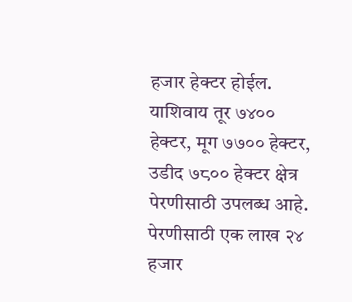हजार हेक्टर होईल. याशिवाय तूर ७४०० हेक्टर, मूग ७७०० हेक्टर, उडीद ७८०० हेक्टर क्षेत्र पेरणीसाठी उपलब्ध आहे. पेरणीसाठी एक लाख २४ हजार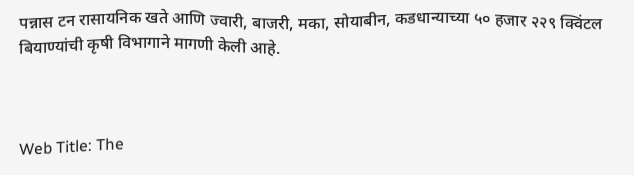पन्नास टन रासायनिक खते आणि ज्वारी, बाजरी, मका, सोयाबीन, कडधान्याच्या ५० हजार २२९ क्विंटल बियाण्यांची कृषी विभागाने मागणी केली आहे.



Web Title: The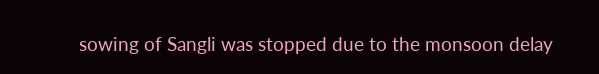sowing of Sangli was stopped due to the monsoon delay